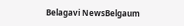Belagavi NewsBelgaum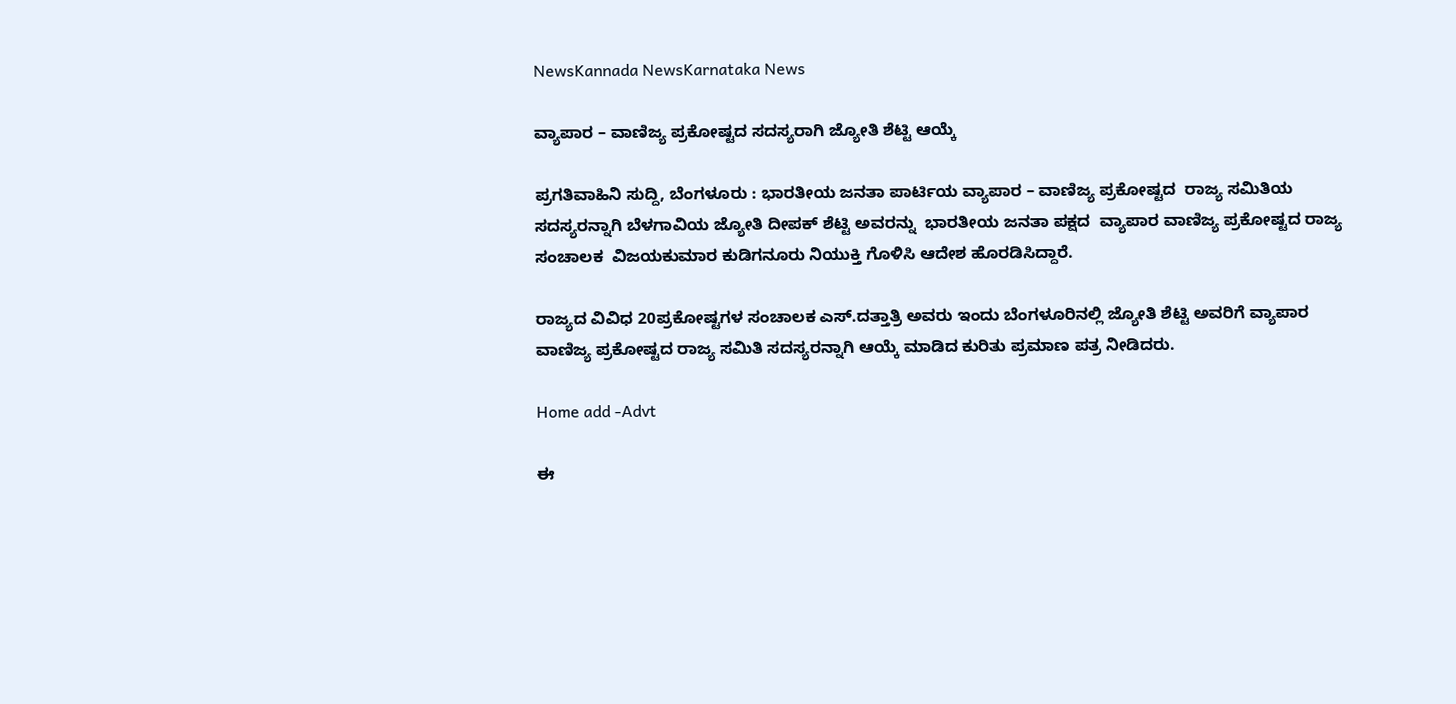NewsKannada NewsKarnataka News

ವ್ಯಾಪಾರ – ವಾಣಿಜ್ಯ ಪ್ರಕೋಷ್ಟದ ಸದಸ್ಯರಾಗಿ ಜ್ಯೋತಿ ಶೆಟ್ಟಿ ಆಯ್ಕೆ

ಪ್ರಗತಿವಾಹಿನಿ ಸುದ್ದಿ, ಬೆಂಗಳೂರು : ಭಾರತೀಯ ಜನತಾ ಪಾರ್ಟಿಯ ವ್ಯಾಪಾರ – ವಾಣಿಜ್ಯ ಪ್ರಕೋಷ್ಟದ  ರಾಜ್ಯ ಸಮಿತಿಯ ಸದಸ್ಯರನ್ನಾಗಿ ಬೆಳಗಾವಿಯ ಜ್ಯೋತಿ ದೀಪಕ್ ಶೆಟ್ಟಿ ಅವರನ್ನು  ಭಾರತೀಯ ಜನತಾ ಪಕ್ಷದ  ವ್ಯಾಪಾರ ವಾಣಿಜ್ಯ ಪ್ರಕೋಷ್ಟದ ರಾಜ್ಯ ಸಂಚಾಲಕ  ವಿಜಯಕುಮಾರ ಕುಡಿಗನೂರು ನಿಯುಕ್ತಿ ಗೊಳಿಸಿ ಆದೇಶ ಹೊರಡಿಸಿದ್ದಾರೆ.

ರಾಜ್ಯದ ವಿವಿಧ 20ಪ್ರಕೋಷ್ಟಗಳ ಸಂಚಾಲಕ ಎಸ್.ದತ್ತಾತ್ರಿ ಅವರು ಇಂದು ಬೆಂಗಳೂರಿನಲ್ಲಿ ಜ್ಯೋತಿ ಶೆಟ್ಟಿ ಅವರಿಗೆ ವ್ಯಾಪಾರ ವಾಣಿಜ್ಯ ಪ್ರಕೋಷ್ಟದ ರಾಜ್ಯ ಸಮಿತಿ ಸದಸ್ಯರನ್ನಾಗಿ ಆಯ್ಕೆ ಮಾಡಿದ ಕುರಿತು ಪ್ರಮಾಣ ಪತ್ರ ನೀಡಿದರು.

Home add -Advt

ಈ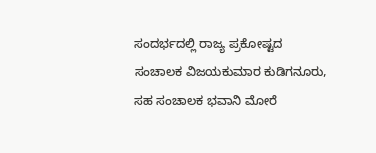ಸಂದರ್ಭದಲ್ಲಿ ರಾಜ್ಯ ಪ್ರಕೋಷ್ಟದ ಸಂಚಾಲಕ ವಿಜಯಕುಮಾರ ಕುಡಿಗನೂರು, ಸಹ ಸಂಚಾಲಕ ಭವಾನಿ ಮೋರೆ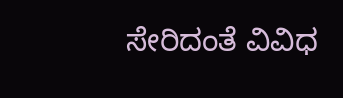ಸೇರಿದಂತೆ ವಿವಿಧ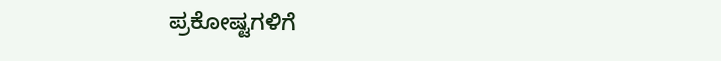ಪ್ರಕೋಷ್ಟಗಳಿಗೆ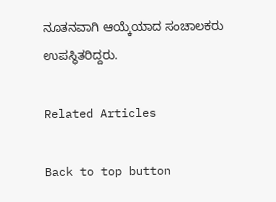ನೂತನವಾಗಿ ಆಯ್ಕೆಯಾದ ಸಂಚಾಲಕರು ಉಪಸ್ಥಿತರಿದ್ದರು.

Related Articles

Back to top button